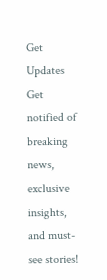Get Updates
Get notified of breaking news, exclusive insights, and must-see stories!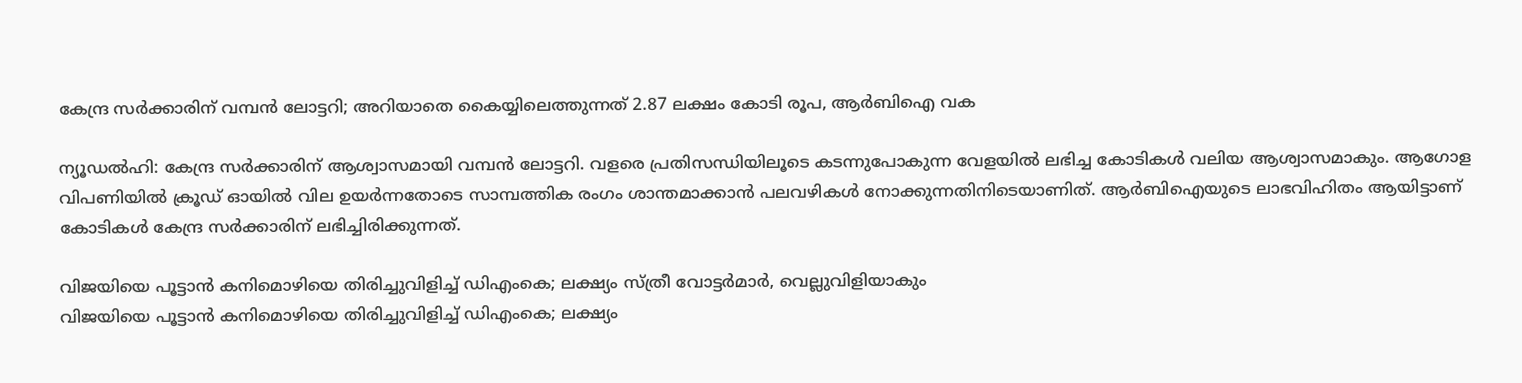കേന്ദ്ര സര്‍ക്കാരിന് വമ്പന്‍ ലോട്ടറി; അറിയാതെ കൈയ്യിലെത്തുന്നത് 2.87 ലക്ഷം കോടി രൂപ, ആര്‍ബിഐ വക

ന്യൂഡല്‍ഹി: കേന്ദ്ര സര്‍ക്കാരിന് ആശ്വാസമായി വമ്പന്‍ ലോട്ടറി. വളരെ പ്രതിസന്ധിയിലൂടെ കടന്നുപോകുന്ന വേളയില്‍ ലഭിച്ച കോടികള്‍ വലിയ ആശ്വാസമാകും. ആഗോള വിപണിയില്‍ ക്രൂഡ് ഓയില്‍ വില ഉയര്‍ന്നതോടെ സാമ്പത്തിക രംഗം ശാന്തമാക്കാന്‍ പലവഴികള്‍ നോക്കുന്നതിനിടെയാണിത്. ആര്‍ബിഐയുടെ ലാഭവിഹിതം ആയിട്ടാണ് കോടികള്‍ കേന്ദ്ര സര്‍ക്കാരിന് ലഭിച്ചിരിക്കുന്നത്.

വിജയിയെ പൂട്ടാന്‍ കനിമൊഴിയെ തിരിച്ചുവിളിച്ച് ഡിഎംകെ; ലക്ഷ്യം സ്ത്രീ വോട്ടര്‍മാര്‍, വെല്ലുവിളിയാകും
വിജയിയെ പൂട്ടാന്‍ കനിമൊഴിയെ തിരിച്ചുവിളിച്ച് ഡിഎംകെ; ലക്ഷ്യം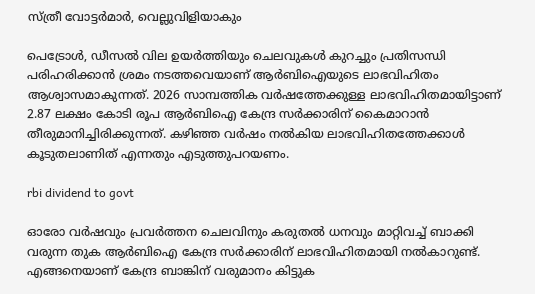സ്ത്രീ വോട്ടര്‍മാര്‍, വെല്ലുവിളിയാകും

പെട്രോള്‍, ഡീസല്‍ വില ഉയര്‍ത്തിയും ചെലവുകള്‍ കുറച്ചും പ്രതിസന്ധി പരിഹരിക്കാന്‍ ശ്രമം നടത്തവെയാണ് ആര്‍ബിഐയുടെ ലാഭവിഹിതം ആശ്വാസമാകുന്നത്. 2026 സാമ്പത്തിക വര്‍ഷത്തേക്കുള്ള ലാഭവിഹിതമായിട്ടാണ് 2.87 ലക്ഷം കോടി രൂപ ആര്‍ബിഐ കേന്ദ്ര സര്‍ക്കാരിന് കൈമാറാന്‍ തീരുമാനിച്ചിരിക്കുന്നത്. കഴിഞ്ഞ വര്‍ഷം നല്‍കിയ ലാഭവിഹിതത്തേക്കാള്‍ കൂടുതലാണിത് എന്നതും എടുത്തുപറയണം.

rbi dividend to govt

ഓരോ വര്‍ഷവും പ്രവര്‍ത്തന ചെലവിനും കരുതല്‍ ധനവും മാറ്റിവച്ച് ബാക്കി വരുന്ന തുക ആര്‍ബിഐ കേന്ദ്ര സര്‍ക്കാരിന് ലാഭവിഹിതമായി നല്‍കാറുണ്ട്. എങ്ങനെയാണ് കേന്ദ്ര ബാങ്കിന് വരുമാനം കിട്ടുക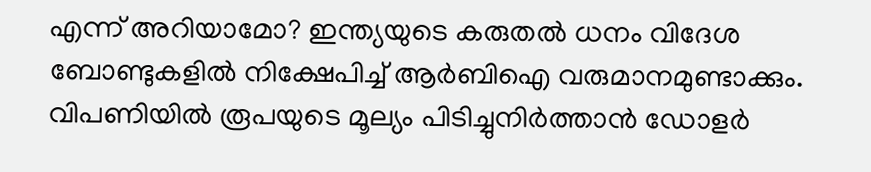എന്ന് അറിയാമോ? ഇന്ത്യയുടെ കരുതല്‍ ധനം വിദേശ ബോണ്ടുകളില്‍ നിക്ഷേപിച്ച് ആര്‍ബിഐ വരുമാനമുണ്ടാക്കും. വിപണിയില്‍ രൂപയുടെ മൂല്യം പിടിച്ചുനിര്‍ത്താന്‍ ഡോളര്‍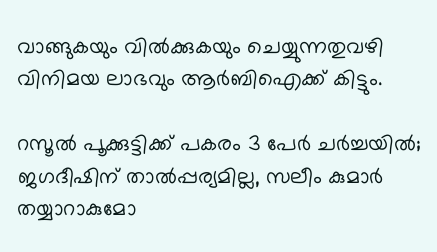വാങ്ങുകയും വില്‍ക്കുകയും ചെയ്യുന്നതുവഴി വിനിമയ ലാഭവും ആര്‍ബിഐക്ക് കിട്ടും.

റസൂല്‍ പൂക്കുട്ടിക്ക് പകരം 3 പേര്‍ ചര്‍ച്ചയില്‍; ജഗദീഷിന് താല്‍പ്പര്യമില്ല, സലീം കുമാര്‍ തയ്യാറാകുമോ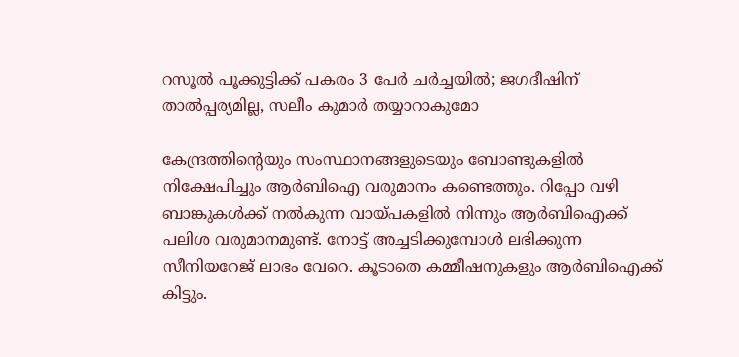റസൂല്‍ പൂക്കുട്ടിക്ക് പകരം 3 പേര്‍ ചര്‍ച്ചയില്‍; ജഗദീഷിന് താല്‍പ്പര്യമില്ല, സലീം കുമാര്‍ തയ്യാറാകുമോ

കേന്ദ്രത്തിന്റെയും സംസ്ഥാനങ്ങളുടെയും ബോണ്ടുകളില്‍ നിക്ഷേപിച്ചും ആര്‍ബിഐ വരുമാനം കണ്ടെത്തും. റിപ്പോ വഴി ബാങ്കുകള്‍ക്ക് നല്‍കുന്ന വായ്പകളില്‍ നിന്നും ആര്‍ബിഐക്ക് പലിശ വരുമാനമുണ്ട്. നോട്ട് അച്ചടിക്കുമ്പോള്‍ ലഭിക്കുന്ന സീനിയറേജ് ലാഭം വേറെ. കൂടാതെ കമ്മീഷനുകളും ആര്‍ബിഐക്ക് കിട്ടും.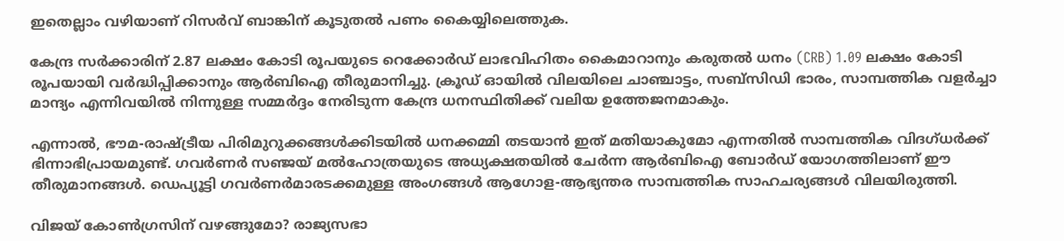ഇതെല്ലാം വഴിയാണ് റിസര്‍വ് ബാങ്കിന് കൂടുതല്‍ പണം കൈയ്യിലെത്തുക.

കേന്ദ്ര സർക്കാരിന് 2.87 ലക്ഷം കോടി രൂപയുടെ റെക്കോർഡ് ലാഭവിഹിതം കൈമാറാനും കരുതൽ ധനം (CRB) 1.09 ലക്ഷം കോടി രൂപയായി വർദ്ധിപ്പിക്കാനും ആർബിഐ തീരുമാനിച്ചു. ക്രൂഡ് ഓയിൽ വിലയിലെ ചാഞ്ചാട്ടം, സബ്സിഡി ഭാരം, സാമ്പത്തിക വളർച്ചാ മാന്ദ്യം എന്നിവയിൽ നിന്നുള്ള സമ്മർദ്ദം നേരിടുന്ന കേന്ദ്ര ധനസ്ഥിതിക്ക് വലിയ ഉത്തേജനമാകും.

എന്നാൽ, ഭൗമ-രാഷ്ട്രീയ പിരിമുറുക്കങ്ങൾക്കിടയിൽ ധനക്കമ്മി തടയാൻ ഇത് മതിയാകുമോ എന്നതിൽ സാമ്പത്തിക വിദഗ്ധർക്ക് ഭിന്നാഭിപ്രായമുണ്ട്. ഗവർണർ സഞ്ജയ് മൽഹോത്രയുടെ അധ്യക്ഷതയിൽ ചേർന്ന ആർബിഐ ബോർഡ് യോഗത്തിലാണ് ഈ തീരുമാനങ്ങൾ. ഡെപ്യൂട്ടി ഗവർണർമാരടക്കമുള്ള അംഗങ്ങൾ ആഗോള-ആഭ്യന്തര സാമ്പത്തിക സാഹചര്യങ്ങൾ വിലയിരുത്തി.

വിജയ് കോണ്‍ഗ്രസിന് വഴങ്ങുമോ? രാജ്യസഭാ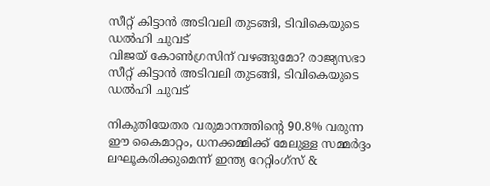സീറ്റ് കിട്ടാന്‍ അടിവലി തുടങ്ങി, ടിവികെയുടെ ഡല്‍ഹി ചുവട്‌
വിജയ് കോണ്‍ഗ്രസിന് വഴങ്ങുമോ? രാജ്യസഭാ സീറ്റ് കിട്ടാന്‍ അടിവലി തുടങ്ങി, ടിവികെയുടെ ഡല്‍ഹി ചുവട്‌

നികുതിയേതര വരുമാനത്തിൻ്റെ 90.8% വരുന്ന ഈ കൈമാറ്റം, ധനക്കമ്മിക്ക് മേലുള്ള സമ്മർദ്ദം ലഘൂകരിക്കുമെന്ന് ഇന്ത്യ റേറ്റിംഗ്സ് &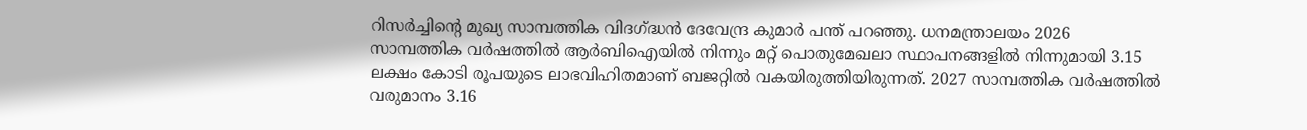റിസർച്ചിൻ്റെ മുഖ്യ സാമ്പത്തിക വിദഗ്ദ്ധൻ ദേവേന്ദ്ര കുമാർ പന്ത് പറഞ്ഞു. ധനമന്ത്രാലയം 2026 സാമ്പത്തിക വർഷത്തിൽ ആർബിഐയിൽ നിന്നും മറ്റ് പൊതുമേഖലാ സ്ഥാപനങ്ങളിൽ നിന്നുമായി 3.15 ലക്ഷം കോടി രൂപയുടെ ലാഭവിഹിതമാണ് ബജറ്റിൽ വകയിരുത്തിയിരുന്നത്. 2027 സാമ്പത്തിക വർഷത്തിൽ വരുമാനം 3.16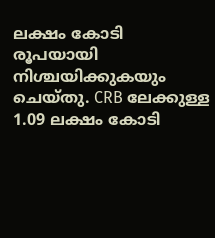ലക്ഷം കോടി രൂപയായി നിശ്ചയിക്കുകയും ചെയ്തു. CRB ലേക്കുള്ള 1.09 ലക്ഷം കോടി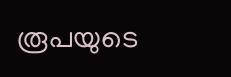രൂപയുടെ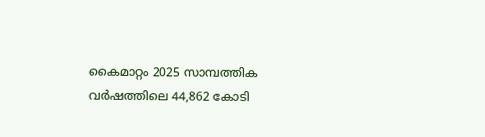കൈമാറ്റം 2025 സാമ്പത്തിക വർഷത്തിലെ 44,862 കോടി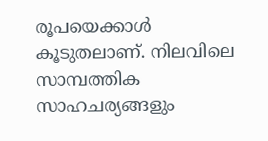രൂപയെക്കാൾ കൂടുതലാണ്. നിലവിലെ സാമ്പത്തിക സാഹചര്യങ്ങളും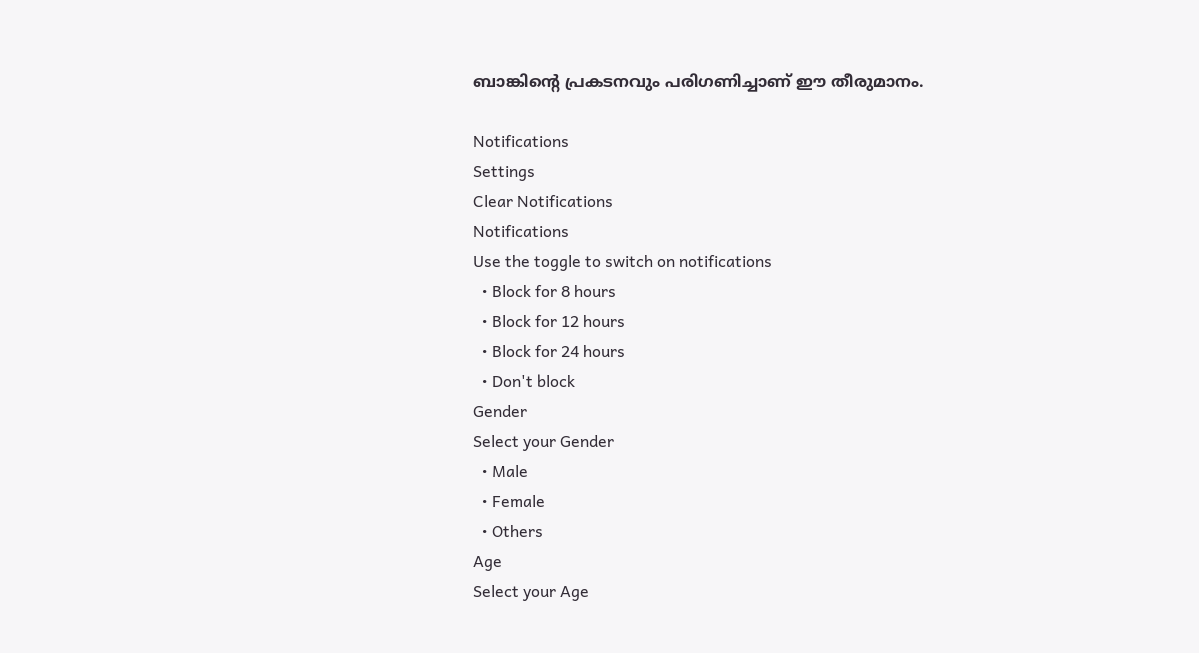ബാങ്കിൻ്റെ പ്രകടനവും പരിഗണിച്ചാണ് ഈ തീരുമാനം.

Notifications
Settings
Clear Notifications
Notifications
Use the toggle to switch on notifications
  • Block for 8 hours
  • Block for 12 hours
  • Block for 24 hours
  • Don't block
Gender
Select your Gender
  • Male
  • Female
  • Others
Age
Select your Age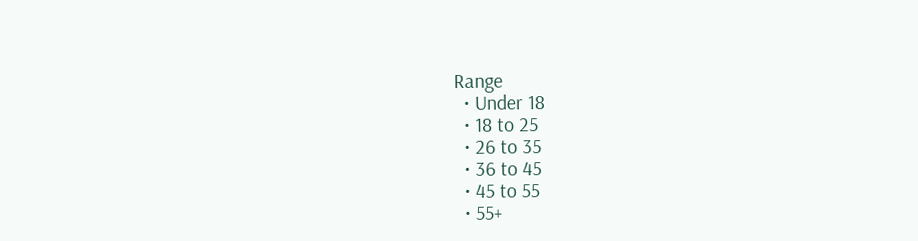Range
  • Under 18
  • 18 to 25
  • 26 to 35
  • 36 to 45
  • 45 to 55
  • 55+